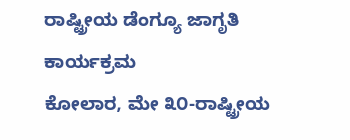ರಾಷ್ಟ್ರೀಯ ಡೆಂಗ್ಯೂ ಜಾಗೃತಿ ಕಾರ್ಯಕ್ರಮ
ಕೋಲಾರ, ಮೇ ೩೦-ರಾಷ್ಟ್ರೀಯ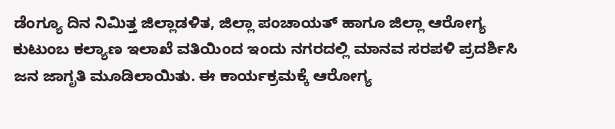ಡೆಂಗ್ಯೂ ದಿನ ನಿಮಿತ್ತ ಜಿಲ್ಲಾಡಳಿತ, ಜಿಲ್ಲಾ ಪಂಚಾಯತ್ ಹಾಗೂ ಜಿಲ್ಲಾ ಆರೋಗ್ಯ ಕುಟುಂಬ ಕಲ್ಯಾಣ ಇಲಾಖೆ ವತಿಯಿಂದ ಇಂದು ನಗರದಲ್ಲಿ ಮಾನವ ಸರಪಳಿ ಪ್ರದರ್ಶಿಸಿ ಜನ ಜಾಗೃತಿ ಮೂಡಿಲಾಯಿತು. ಈ ಕಾರ್ಯಕ್ರಮಕ್ಕೆ ಆರೋಗ್ಯ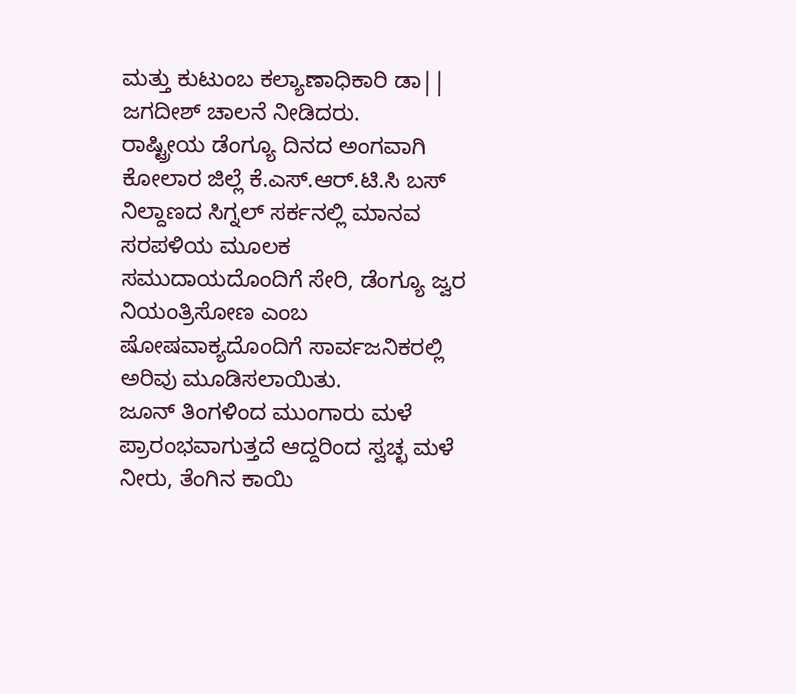ಮತ್ತು ಕುಟುಂಬ ಕಲ್ಯಾಣಾಧಿಕಾರಿ ಡಾ|| ಜಗದೀಶ್ ಚಾಲನೆ ನೀಡಿದರು.
ರಾಷ್ಟ್ರೀಯ ಡೆಂಗ್ಯೂ ದಿನದ ಅಂಗವಾಗಿ ಕೋಲಾರ ಜಿಲ್ಲೆ ಕೆ.ಎಸ್.ಆರ್.ಟಿ.ಸಿ ಬಸ್ ನಿಲ್ದಾಣದ ಸಿಗ್ನಲ್ ಸರ್ಕನಲ್ಲಿ ಮಾನವ ಸರಪಳಿಯ ಮೂಲಕ ಸಮುದಾಯದೊಂದಿಗೆ ಸೇರಿ, ಡೆಂಗ್ಯೂ ಜ್ವರ ನಿಯಂತ್ರಿಸೋಣ ಎಂಬ ಷೋಷವಾಕ್ಯದೊಂದಿಗೆ ಸಾರ್ವಜನಿಕರಲ್ಲಿ ಅರಿವು ಮೂಡಿಸಲಾಯಿತು.
ಜೂನ್ ತಿಂಗಳಿಂದ ಮುಂಗಾರು ಮಳೆ ಪ್ರಾರಂಭವಾಗುತ್ತದೆ ಆದ್ದರಿಂದ ಸ್ವಚ್ಛ ಮಳೆ ನೀರು, ತೆಂಗಿನ ಕಾಯಿ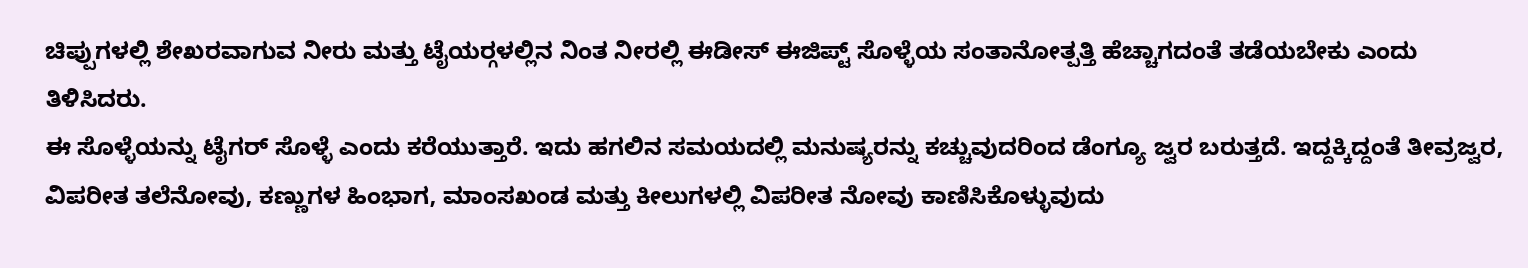ಚಿಪ್ಪುಗಳಲ್ಲಿ ಶೇಖರವಾಗುವ ನೀರು ಮತ್ತು ಟೈಯರ್‍ಗಳಲ್ಲಿನ ನಿಂತ ನೀರಲ್ಲಿ ಈಡೀಸ್ ಈಜಿಪ್ಟ್ ಸೊಳ್ಳೆಯ ಸಂತಾನೋತ್ಪತ್ತಿ ಹೆಚ್ಚಾಗದಂತೆ ತಡೆಯಬೇಕು ಎಂದು ತಿಳಿಸಿದರು.
ಈ ಸೊಳ್ಳೆಯನ್ನು ಟೈಗರ್ ಸೊಳ್ಳೆ ಎಂದು ಕರೆಯುತ್ತಾರೆ. ಇದು ಹಗಲಿನ ಸಮಯದಲ್ಲಿ ಮನುಷ್ಯರನ್ನು ಕಚ್ಚುವುದರಿಂದ ಡೆಂಗ್ಯೂ ಜ್ವರ ಬರುತ್ತದೆ. ಇದ್ದಕ್ಕಿದ್ದಂತೆ ತೀವ್ರಜ್ವರ, ವಿಪರೀತ ತಲೆನೋವು, ಕಣ್ಣುಗಳ ಹಿಂಭಾಗ, ಮಾಂಸಖಂಡ ಮತ್ತು ಕೀಲುಗಳಲ್ಲಿ ವಿಪರೀತ ನೋವು ಕಾಣಿಸಿಕೊಳ್ಳುವುದು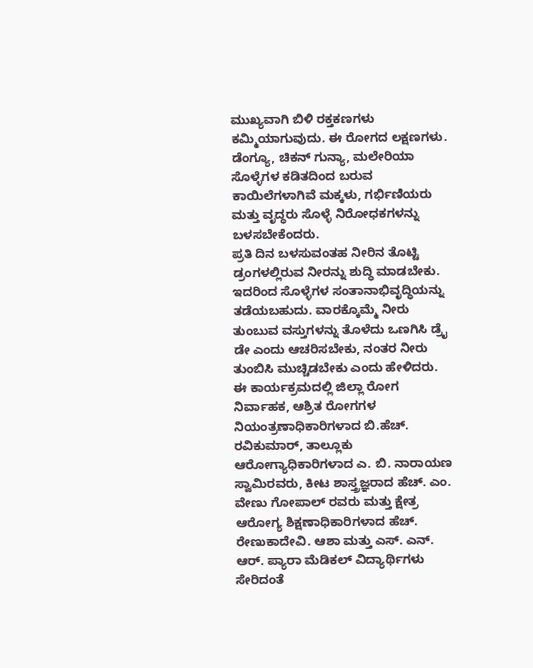ಮುಖ್ಯವಾಗಿ ಬಿಳಿ ರಕ್ತಕಣಗಳು ಕಮ್ಮಿಯಾಗುವುದು. ಈ ರೋಗದ ಲಕ್ಷಣಗಳು. ಡೆಂಗ್ಯೂ, ಚಿಕನ್ ಗುನ್ಯಾ, ಮಲೇರಿಯಾ ಸೊಳ್ಳೆಗಳ ಕಡಿತದಿಂದ ಬರುವ ಕಾಯಿಲೆಗಳಾಗಿವೆ ಮಕ್ಕಳು, ಗರ್ಭಿಣಿಯರು ಮತ್ತು ವೃದ್ಧರು ಸೊಳ್ಳೆ ನಿರೋಧಕಗಳನ್ನು ಬಳಸಬೇಕೆಂದರು.
ಪ್ರತಿ ದಿನ ಬಳಸುವಂತಹ ನೀರಿನ ತೊಟ್ಟಿ ಡ್ರಂಗಳಲ್ಲಿರುವ ನೀರನ್ನು ಶುದ್ಧಿ ಮಾಡಬೇಕು. ಇದರಿಂದ ಸೊಳ್ಳೆಗಳ ಸಂತಾನಾಭಿವೃದ್ಧಿಯನ್ನು ತಡೆಯಬಹುದು. ವಾರಕ್ಕೊಮ್ಮೆ ನೀರು ತುಂಬುವ ವಸ್ತುಗಳನ್ನು ತೊಳೆದು ಒಣಗಿಸಿ ಡ್ರೈ ಡೇ ಎಂದು ಆಚರಿಸಬೇಕು, ನಂತರ ನೀರು ತುಂಬಿಸಿ ಮುಚ್ಚಿಡಬೇಕು ಎಂದು ಹೇಳಿದರು.
ಈ ಕಾರ್ಯಕ್ರಮದಲ್ಲಿ ಜಿಲ್ಲಾ ರೋಗ ನಿರ್ವಾಹಕ, ಆಶ್ರಿತ ರೋಗಗಳ ನಿಯಂತ್ರಣಾಧಿಕಾರಿಗಳಾದ ಬಿ.ಹೆಚ್. ರವಿಕುಮಾರ್, ತಾಲ್ಲೂಕು ಆರೋಗ್ಯಾಧಿಕಾರಿಗಳಾದ ಎ. ಬಿ. ನಾರಾಯಣ ಸ್ವಾಮಿರವರು, ಕೀಟ ಶಾಸ್ತ್ರಜ್ಞರಾದ ಹೆಚ್. ಎಂ. ವೇಣು ಗೋಪಾಲ್ ರವರು ಮತ್ತು ಕ್ಷೇತ್ರ ಆರೋಗ್ಯ ಶಿಕ್ಷಣಾಧಿಕಾರಿಗಳಾದ ಹೆಚ್. ರೇಣುಕಾದೇವಿ. ಆಶಾ ಮತ್ತು ಎಸ್. ಎನ್. ಆರ್. ಪ್ಯಾರಾ ಮೆಡಿಕಲ್ ವಿದ್ಯಾರ್ಥಿಗಳು ಸೇರಿದಂತೆ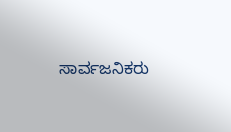ಸಾರ್ವಜನಿಕರು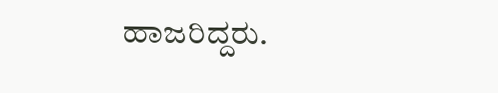ಹಾಜರಿದ್ದರು.